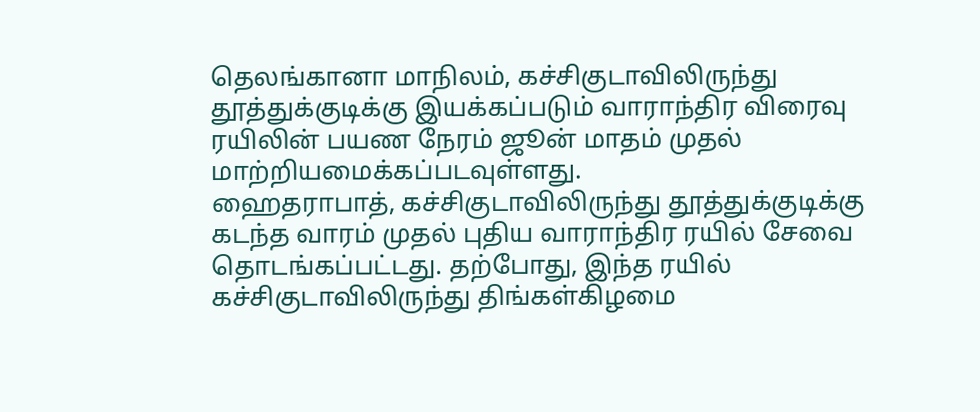தெலங்கானா மாநிலம், கச்சிகுடாவிலிருந்து தூத்துக்குடிக்கு இயக்கப்படும் வாராந்திர விரைவு ரயிலின் பயண நேரம் ஜூன் மாதம் முதல் மாற்றியமைக்கப்படவுள்ளது.
ஹைதராபாத், கச்சிகுடாவிலிருந்து தூத்துக்குடிக்கு கடந்த வாரம் முதல் புதிய வாராந்திர ரயில் சேவை தொடங்கப்பட்டது. தற்போது, இந்த ரயில் கச்சிகுடாவிலிருந்து திங்கள்கிழமை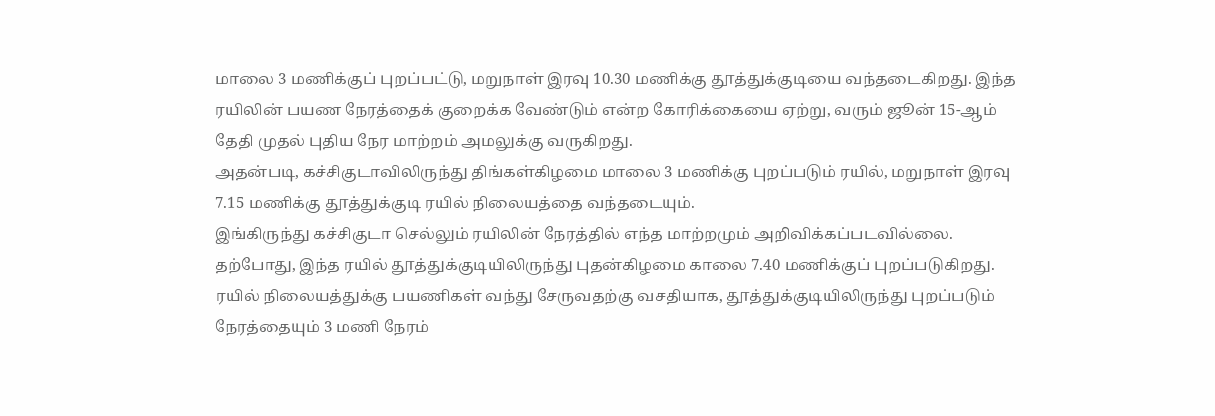மாலை 3 மணிக்குப் புறப்பட்டு, மறுநாள் இரவு 10.30 மணிக்கு தூத்துக்குடியை வந்தடைகிறது. இந்த ரயிலின் பயண நேரத்தைக் குறைக்க வேண்டும் என்ற கோரிக்கையை ஏற்று, வரும் ஜூன் 15-ஆம் தேதி முதல் புதிய நேர மாற்றம் அமலுக்கு வருகிறது.
அதன்படி, கச்சிகுடாவிலிருந்து திங்கள்கிழமை மாலை 3 மணிக்கு புறப்படும் ரயில், மறுநாள் இரவு 7.15 மணிக்கு தூத்துக்குடி ரயில் நிலையத்தை வந்தடையும்.
இங்கிருந்து கச்சிகுடா செல்லும் ரயிலின் நேரத்தில் எந்த மாற்றமும் அறிவிக்கப்படவில்லை. தற்போது, இந்த ரயில் தூத்துக்குடியிலிருந்து புதன்கிழமை காலை 7.40 மணிக்குப் புறப்படுகிறது.
ரயில் நிலையத்துக்கு பயணிகள் வந்து சேருவதற்கு வசதியாக, தூத்துக்குடியிலிருந்து புறப்படும் நேரத்தையும் 3 மணி நேரம்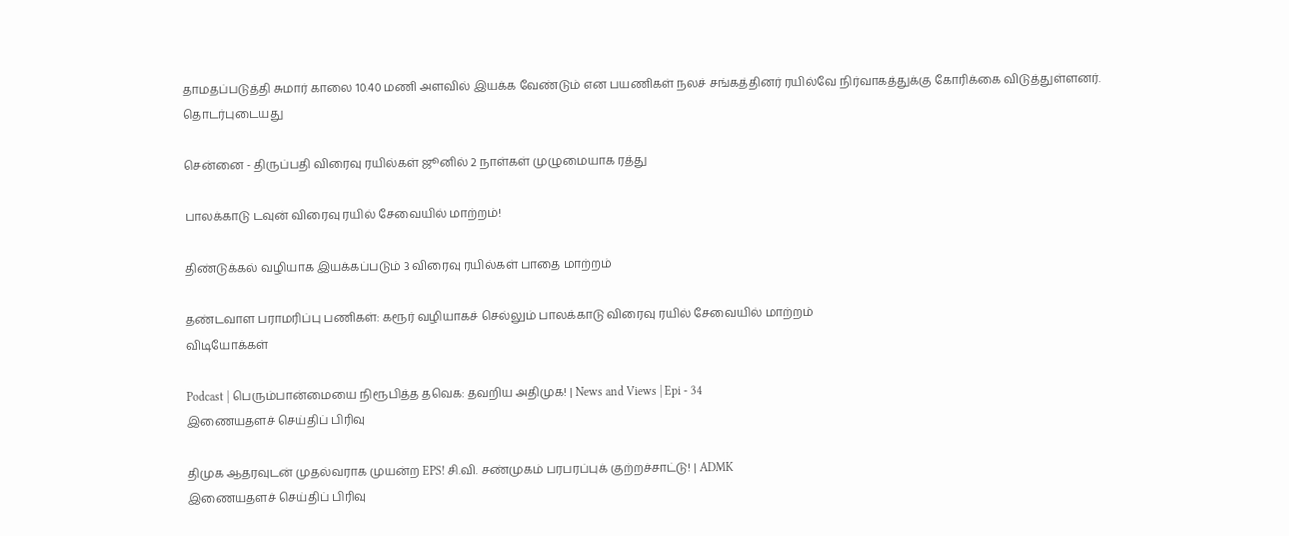தாமதப்படுத்தி சுமார் காலை 10.40 மணி அளவில் இயக்க வேண்டும் என பயணிகள் நலச் சங்கத்தினர் ரயில்வே நிர்வாகத்துக்கு கோரிக்கை விடுத்துள்ளனர்.
தொடர்புடையது

சென்னை - திருப்பதி விரைவு ரயில்கள் ஜூனில் 2 நாள்கள் முழுமையாக ரத்து

பாலக்காடு டவுன் விரைவு ரயில் சேவையில் மாற்றம்!

திண்டுக்கல் வழியாக இயக்கப்படும் 3 விரைவு ரயில்கள் பாதை மாற்றம்

தண்டவாள பராமரிப்பு பணிகள்: கரூர் வழியாகச் செல்லும் பாலக்காடு விரைவு ரயில் சேவையில் மாற்றம்
விடியோக்கள்

Podcast | பெரும்பான்மையை நிரூபித்த தவெக: தவறிய அதிமுக! | News and Views | Epi - 34
இணையதளச் செய்திப் பிரிவு

திமுக ஆதரவுடன் முதல்வராக முயன்ற EPS! சி.வி. சண்முகம் பரபரப்புக் குற்றச்சாட்டு! | ADMK
இணையதளச் செய்திப் பிரிவு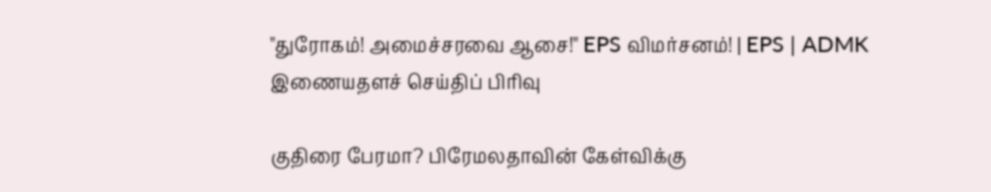"துரோகம்! அமைச்சரவை ஆசை!" EPS விமர்சனம்! | EPS | ADMK
இணையதளச் செய்திப் பிரிவு

குதிரை பேரமா? பிரேமலதாவின் கேள்விக்கு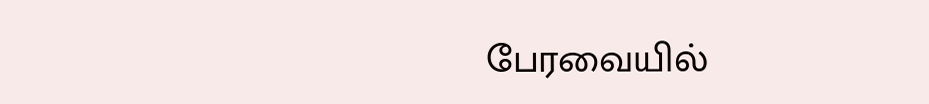பேரவையில்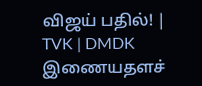விஜய் பதில்! | TVK | DMDK
இணையதளச்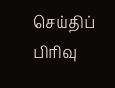செய்திப் பிரிவு